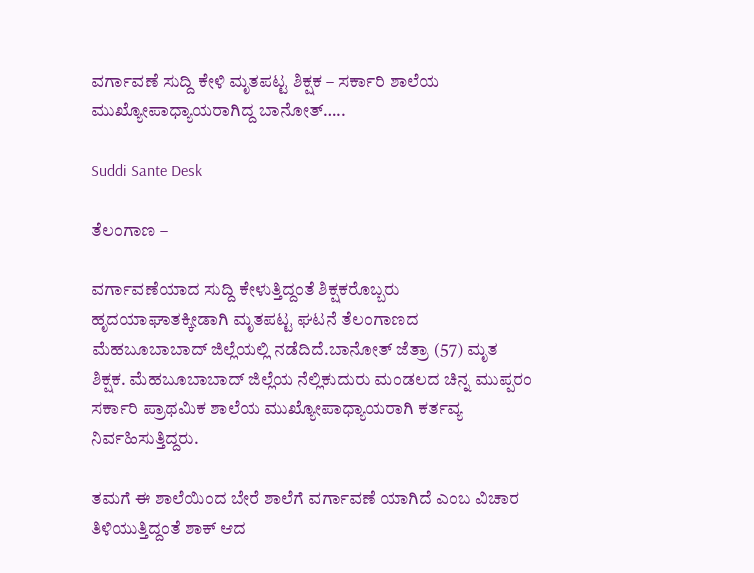ವರ್ಗಾವಣೆ ಸುದ್ದಿ ಕೇಳಿ ಮೃತಪಟ್ಟ ಶಿಕ್ಷಕ – ಸರ್ಕಾರಿ ಶಾಲೆಯ ಮುಖ್ಯೋಪಾಧ್ಯಾಯರಾಗಿದ್ದ ಬಾನೋತ್…..

Suddi Sante Desk

ತೆಲಂಗಾಣ –

ವರ್ಗಾವಣೆಯಾದ ಸುದ್ದಿ ಕೇಳುತ್ತಿದ್ದಂತೆ ಶಿಕ್ಷಕರೊಬ್ಬರು ಹೃದಯಾಘಾತಕ್ಕೀಡಾಗಿ ಮೃತಪಟ್ಟ ಘಟನೆ ತೆಲಂಗಾಣದ ಮೆಹಬೂಬಾಬಾದ್ ಜಿಲ್ಲೆಯಲ್ಲಿ ನಡೆದಿದೆ.ಬಾನೋತ್ ಜೆತ್ರಾ (57) ಮೃತ ಶಿಕ್ಷಕ. ಮೆಹಬೂಬಾಬಾದ್ ಜಿಲ್ಲೆಯ ನೆಲ್ಲಿಕುದುರು ಮಂಡಲದ ಚಿನ್ನ ಮುಪ್ಪರಂ ಸರ್ಕಾರಿ ಪ್ರಾಥಮಿಕ ಶಾಲೆಯ ಮುಖ್ಯೋಪಾಧ್ಯಾಯರಾಗಿ ಕರ್ತವ್ಯ ನಿರ್ವಹಿಸುತ್ತಿದ್ದರು.

ತಮಗೆ ಈ ಶಾಲೆಯಿಂದ ಬೇರೆ ಶಾಲೆಗೆ ವರ್ಗಾವಣೆ ಯಾಗಿದೆ ಎಂಬ ವಿಚಾರ ತಿಳಿಯುತ್ತಿದ್ದಂತೆ ಶಾಕ್ ಆದ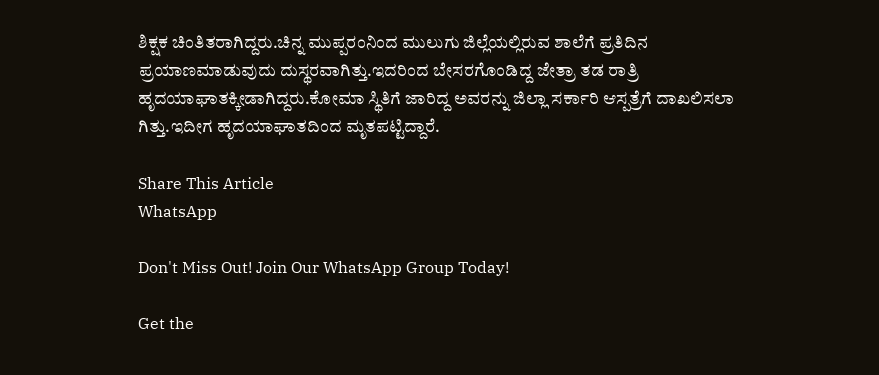ಶಿಕ್ಷಕ ಚಿಂತಿತರಾಗಿದ್ದರು.ಚಿನ್ನ ಮುಪ್ಪರಂನಿಂದ ಮುಲುಗು ಜಿಲ್ಲೆಯಲ್ಲಿರುವ ಶಾಲೆಗೆ ಪ್ರತಿದಿನ ಪ್ರಯಾಣಮಾಡುವುದು ದುಸ್ಥರವಾಗಿತ್ತು.ಇದರಿಂದ ಬೇಸರಗೊಂಡಿದ್ದ ಜೇತ್ರಾ ತಡ ರಾತ್ರಿ ಹೃದಯಾಘಾತಕ್ಕೀಡಾಗಿದ್ದರು.ಕೋಮಾ ಸ್ಥಿತಿಗೆ ಜಾರಿದ್ದ ಅವರನ್ನು ಜಿಲ್ಲಾ ಸರ್ಕಾರಿ ಆಸ್ಪತ್ರೆಗೆ ದಾಖಲಿಸಲಾ ಗಿತ್ತು.ಇದೀಗ ಹೃದಯಾಘಾತದಿಂದ ಮೃತಪಟ್ಟಿದ್ದಾರೆ.

Share This Article
WhatsApp

Don't Miss Out! Join Our WhatsApp Group Today!

Get the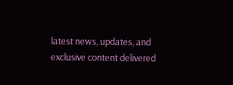latest news, updates, and exclusive content delivered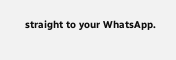straight to your WhatsApp.